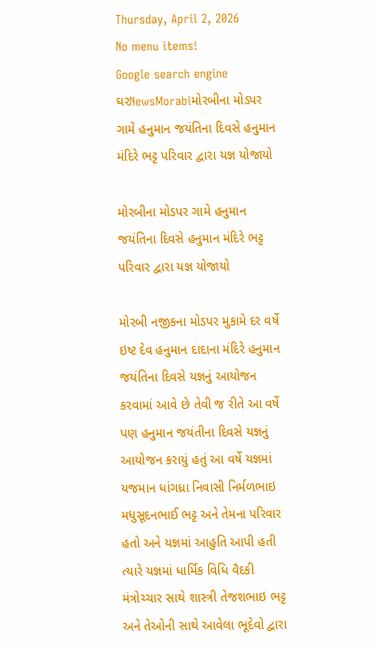Thursday, April 2, 2026
No menu items!
Google search engine
ઘરNewsMorabiમોરબીના મોડપર ગામે હનુમાન જયંતિના દિવસે હનુમાન મંદિરે ભટ્ટ પરિવાર દ્વારા યજ્ઞ યોજાયો

મોરબીના મોડપર ગામે હનુમાન જયંતિના દિવસે હનુમાન મંદિરે ભટ્ટ પરિવાર દ્વારા યજ્ઞ યોજાયો

મોરબી નજીકના મોડપર મુકામે દર વર્ષે ઇષ્ટ દેવ હનુમાન દાદાના મંદિરે હનુમાન જયંતિના દિવસે યજ્ઞનું આયોજન કરવામાં આવે છે તેવી જ રીતે આ વર્ષે પણ હનુમાન જયંતીના દિવસે યજ્ઞનું આયોજન કરાયું હતું આ વર્ષે યજ્ઞમાં યજમાન ધાંગધ્રા નિવાસી નિર્મળભાઇ મધુસૂદનભાઈ ભટ્ટ અને તેમના પરિવાર હતો અને યજ્ઞમાં આહુતિ આપી હતી ત્યારે યજ્ઞમાં ધાર્મિક વિધિ વૈદકી મંત્રોચ્ચાર સાથે શાસ્ત્રી તેજશભાઇ ભટ્ટ અને તેઓની સાથે આવેલા ભૂદેવો દ્વારા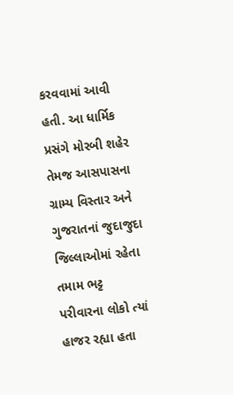કરવવામાં આવી હતી. આ ધાર્મિક પ્રસંગે મોરબી શહેર તેમજ આસપાસના ગ્રામ્ય વિસ્તાર અને ગુજરાતનાં જુદાજુદા જિલ્લાઓમાં રહેતા તમામ ભટ્ટ પરીવારના લોકો ત્યાં હાજર રહ્યા હતા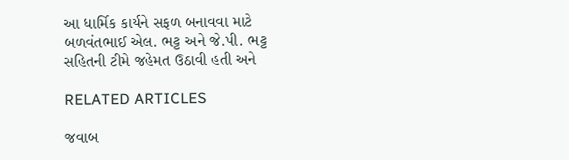આ ધાર્મિક કાર્યને સફળ બનાવવા માટે બળવંતભાઈ એલ. ભટ્ટ અને જે.પી. ભટ્ટ સહિતની ટીમે જહેમત ઉઠાવી હતી અને

RELATED ARTICLES

જવાબ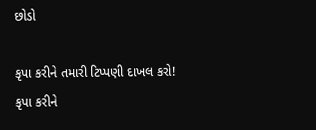છોડો

કૃપા કરીને તમારી ટિપ્પણી દાખલ કરો!
કૃપા કરીને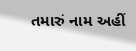તમારું નામ અહીં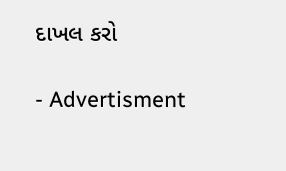દાખલ કરો

- Advertisment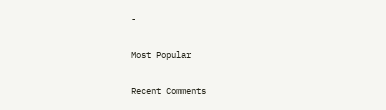-

Most Popular

Recent Comments